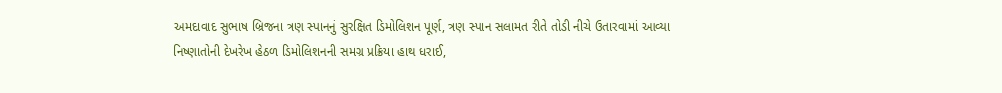અમદાવાદ સુભાષ બ્રિજના ત્રણ સ્પાનનું સુરક્ષિત ડિમોલિશન પૂર્ણ, ત્રણ સ્પાન સલામત રીતે તોડી નીચે ઉતારવામાં આવ્યા
નિષ્ણાતોની દેખરેખ હેઠળ ડિમોલિશનની સમગ્ર પ્રક્રિયા હાથ ધરાઈ,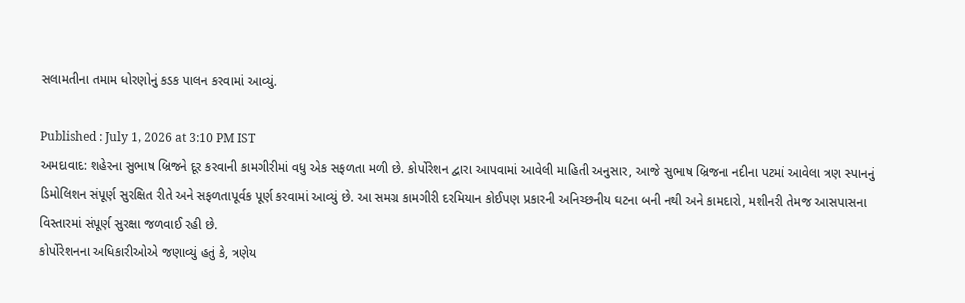સલામતીના તમામ ધોરણોનું કડક પાલન કરવામાં આવ્યું.

Published : July 1, 2026 at 3:10 PM IST
અમદાવાદ: શહેરના સુભાષ બ્રિજને દૂર કરવાની કામગીરીમાં વધુ એક સફળતા મળી છે. કોર્પોરેશન દ્વારા આપવામાં આવેલી માહિતી અનુસાર, આજે સુભાષ બ્રિજના નદીના પટમાં આવેલા ત્રણ સ્પાનનું ડિમોલિશન સંપૂર્ણ સુરક્ષિત રીતે અને સફળતાપૂર્વક પૂર્ણ કરવામાં આવ્યું છે. આ સમગ્ર કામગીરી દરમિયાન કોઈપણ પ્રકારની અનિચ્છનીય ઘટના બની નથી અને કામદારો, મશીનરી તેમજ આસપાસના વિસ્તારમાં સંપૂર્ણ સુરક્ષા જળવાઈ રહી છે.
કોર્પોરેશનના અધિકારીઓએ જણાવ્યું હતું કે, ત્રણેય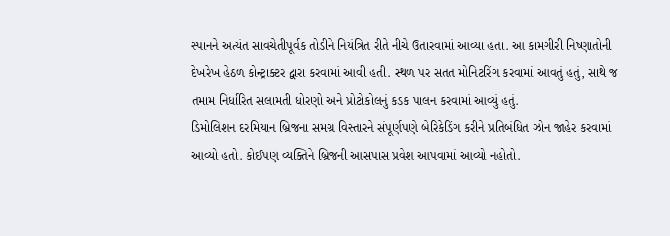સ્પાનને અત્યંત સાવચેતીપૂર્વક તોડીને નિયંત્રિત રીતે નીચે ઉતારવામાં આવ્યા હતા. આ કામગીરી નિષ્ણાતોની દેખરેખ હેઠળ કોન્ટ્રાક્ટર દ્વારા કરવામાં આવી હતી. સ્થળ પર સતત મોનિટરિંગ કરવામાં આવતું હતું, સાથે જ તમામ નિર્ધારિત સલામતી ધોરણો અને પ્રોટોકોલનું કડક પાલન કરવામાં આવ્યું હતું.
ડિમોલિશન દરમિયાન બ્રિજના સમગ્ર વિસ્તારને સંપૂર્ણપણે બેરિકેડિંગ કરીને પ્રતિબંધિત ઝોન જાહેર કરવામાં આવ્યો હતો. કોઈપણ વ્યક્તિને બ્રિજની આસપાસ પ્રવેશ આપવામાં આવ્યો નહોતો.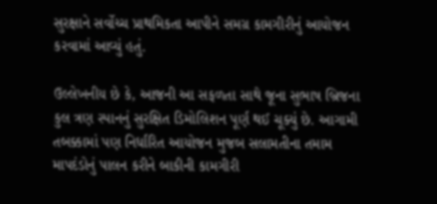સુરક્ષાને સર્વોચ્ચ પ્રાથમિકતા આપીને સમગ્ર કામગીરીનું આયોજન કરવામાં આવ્યું હતું.

ઉલ્લેખનીય છે કે, આજની આ સફળતા સાથે જૂના સુભાષ બ્રિજના કુલ ત્રણ સ્પાનનું સુરક્ષિત ડિમોલિશન પૂર્ણ થઈ ચૂક્યું છે. આગામી તબક્કામાં પણ નિર્ધારિત આયોજન મુજબ સલામતીના તમામ માપદંડોનું પાલન કરીને બાકીની કામગીરી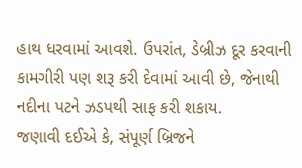હાથ ધરવામાં આવશે. ઉપરાંત, ડેબ્રીઝ દૂર કરવાની કામગીરી પણ શરૂ કરી દેવામાં આવી છે, જેનાથી નદીના પટને ઝડપથી સાફ કરી શકાય.
જણાવી દઈએ કે, સંપૂર્ણ બ્રિજને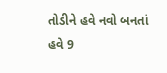તોડીને હવે નવો બનતાં હવે 9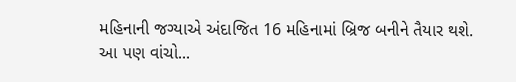મહિનાની જગ્યાએ અંદાજિત 16 મહિનામાં બ્રિજ બનીને તૈયાર થશે.
આ પણ વાંચો...